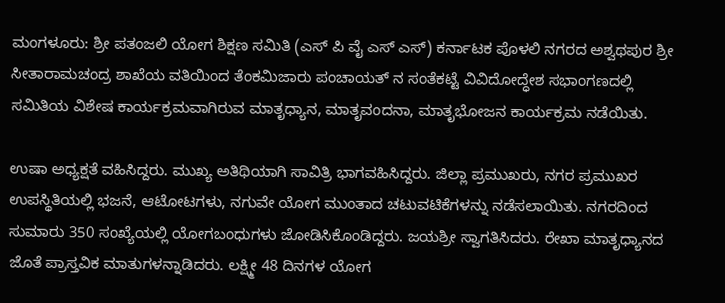ಮಂಗಳೂರು: ಶ್ರೀ ಪತಂಜಲಿ ಯೋಗ ಶಿಕ್ಷಣ ಸಮಿತಿ (ಎಸ್ ಪಿ ವೈ ಎಸ್ ಎಸ್) ಕರ್ನಾಟಕ ಪೊಳಲಿ ನಗರದ ಅಶ್ವಥಪುರ ಶ್ರೀ ಸೀತಾರಾಮಚಂದ್ರ ಶಾಖೆಯ ವತಿಯಿಂದ ತೆಂಕಮಿಜಾರು ಪಂಚಾಯತ್ ನ ಸಂತೆಕಟ್ಟೆ ವಿವಿದೋದ್ಧೇಶ ಸಭಾಂಗಣದಲ್ಲಿ ಸಮಿತಿಯ ವಿಶೇಷ ಕಾರ್ಯಕ್ರಮವಾಗಿರುವ ಮಾತೃಧ್ಯಾನ, ಮಾತೃವಂದನಾ, ಮಾತೃಭೋಜನ ಕಾರ್ಯಕ್ರಮ ನಡೆಯಿತು.

ಉಷಾ ಅಧ್ಯಕ್ಷತೆ ವಹಿಸಿದ್ದರು. ಮುಖ್ಯ ಅತಿಥಿಯಾಗಿ ಸಾವಿತ್ರಿ ಭಾಗವಹಿಸಿದ್ದರು. ಜಿಲ್ಲಾ ಪ್ರಮುಖರು, ನಗರ ಪ್ರಮುಖರ ಉಪಸ್ಥಿತಿಯಲ್ಲಿ ಭಜನೆ, ಆಟೋಟಗಳು, ನಗುವೇ ಯೋಗ ಮುಂತಾದ ಚಟುವಟಿಕೆಗಳನ್ನು ನಡೆಸಲಾಯಿತು. ನಗರದಿಂದ ಸುಮಾರು 350 ಸಂಖ್ಯೆಯಲ್ಲಿ ಯೋಗಬಂಧುಗಳು ಜೋಡಿಸಿಕೊಂಡಿದ್ದರು. ಜಯಶ್ರೀ ಸ್ವಾಗತಿಸಿದರು. ರೇಖಾ ಮಾತೃಧ್ಯಾನದ ಜೊತೆ ಪ್ರಾಸ್ತವಿಕ ಮಾತುಗಳನ್ನಾಡಿದರು. ಲಕ್ಷ್ಮೀ 48 ದಿನಗಳ ಯೋಗ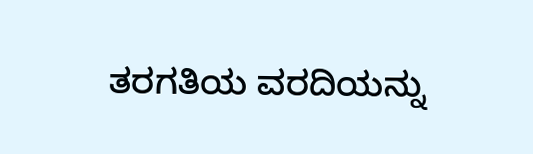ತರಗತಿಯ ವರದಿಯನ್ನು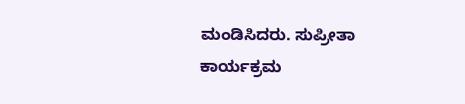ಮಂಡಿಸಿದರು. ಸುಪ್ರೀತಾ ಕಾರ್ಯಕ್ರಮ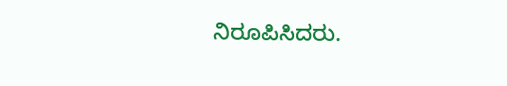ನಿರೂಪಿಸಿದರು.